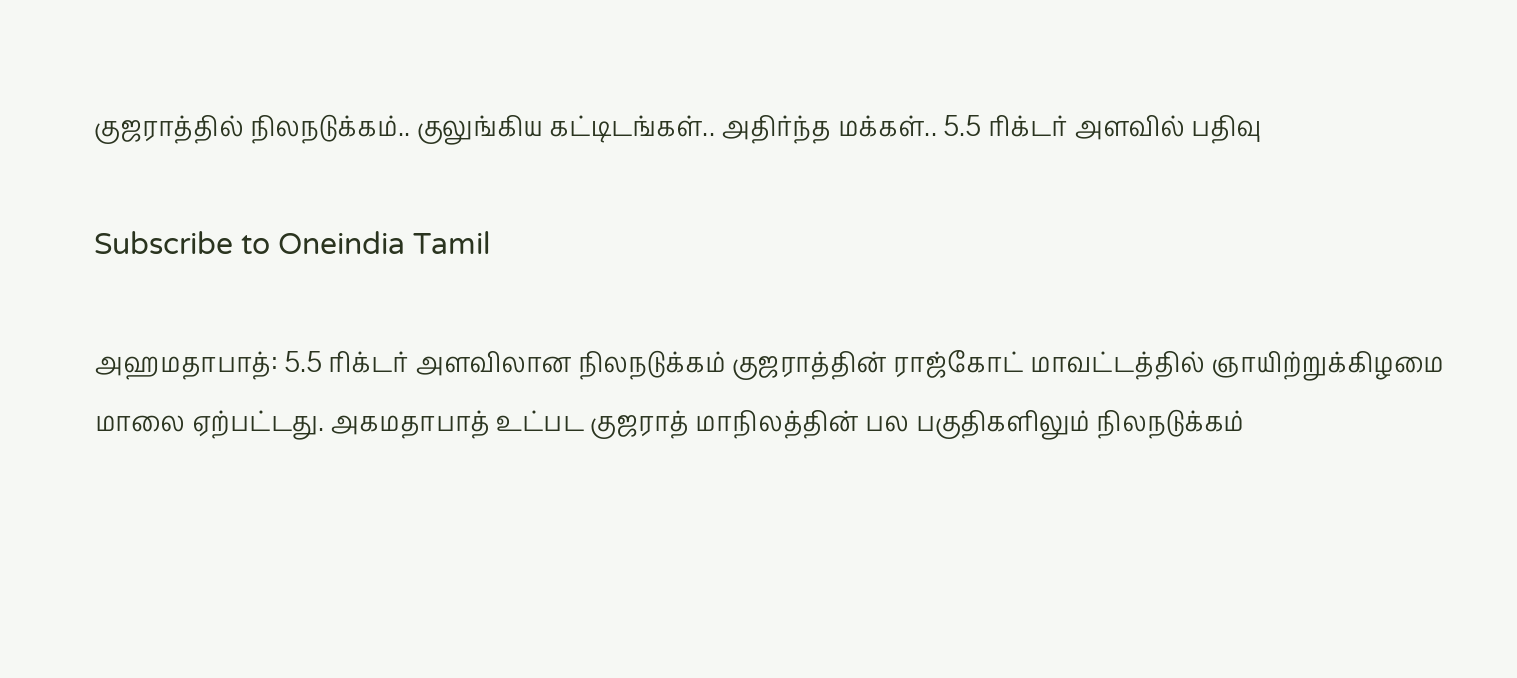குஜராத்தில் நிலநடுக்கம்.. குலுங்கிய கட்டிடங்கள்.. அதிர்ந்த மக்கள்.. 5.5 ரிக்டர் அளவில் பதிவு

Subscribe to Oneindia Tamil

அஹமதாபாத்: 5.5 ரிக்டர் அளவிலான நிலநடுக்கம் குஜராத்தின் ராஜ்கோட் மாவட்டத்தில் ஞாயிற்றுக்கிழமை மாலை ஏற்பட்டது. அகமதாபாத் உட்பட குஜராத் மாநிலத்தின் பல பகுதிகளிலும் நிலநடுக்கம்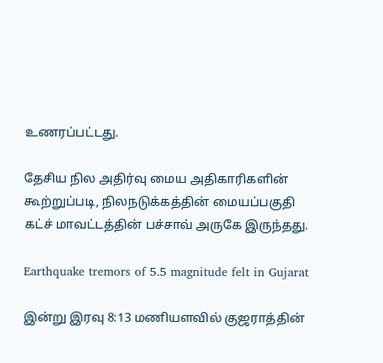உணரப்பட்டது.

தேசிய நில அதிர்வு மைய அதிகாரிகளின் கூற்றுப்படி, நிலநடுக்கத்தின் மையப்பகுதி கட்ச் மாவட்டத்தின் பச்சாவ் அருகே இருந்தது.

Earthquake tremors of 5.5 magnitude felt in Gujarat

இன்று இரவு 8:13 மணியளவில் குஜராத்தின்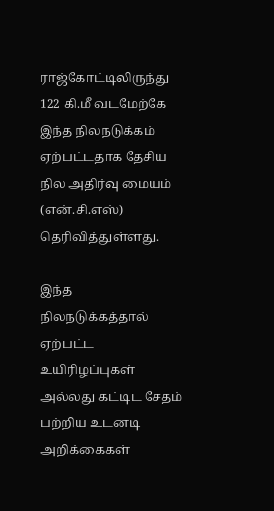ராஜ்கோட்டிலிருந்து 122 கி.மீ வடமேற்கே இந்த நிலநடுக்கம் ஏற்பட்டதாக தேசிய நில அதிர்வு மையம் (என்.சி.எஸ்) தெரிவித்துள்ளது.

இந்த நிலநடுக்கத்தால் ஏற்பட்ட உயிரிழப்புகள் அல்லது கட்டிட சேதம் பற்றிய உடனடி அறிக்கைகள்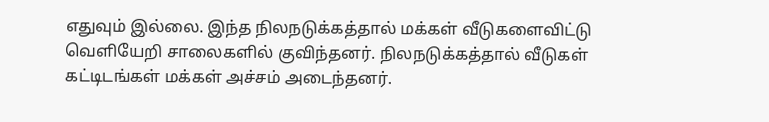எதுவும் இல்லை. இந்த நிலநடுக்கத்தால் மக்கள் வீடுகளைவிட்டு வெளியேறி சாலைகளில் குவிந்தனர். நிலநடுக்கத்தால் வீடுகள் கட்டிடங்கள் மக்கள் அச்சம் அடைந்தனர்.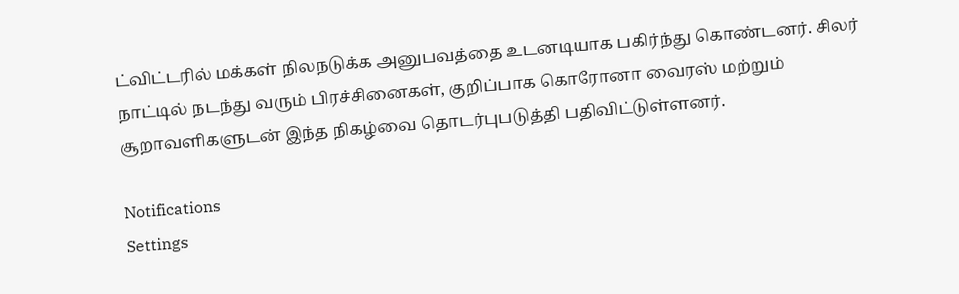ட்விட்டரில் மக்கள் நிலநடுக்க அனுபவத்தை உடனடியாக பகிர்ந்து கொண்டனர். சிலர் நாட்டில் நடந்து வரும் பிரச்சினைகள், குறிப்பாக கொரோனா வைரஸ் மற்றும் சூறாவளிகளுடன் இந்த நிகழ்வை தொடர்புபடுத்தி பதிவிட்டுள்ளனர்.

Notifications
Settings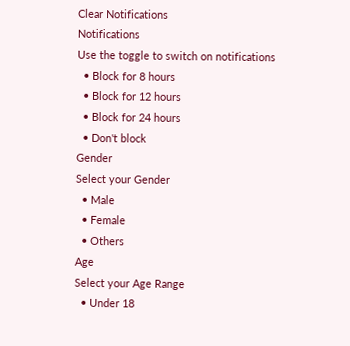Clear Notifications
Notifications
Use the toggle to switch on notifications
  • Block for 8 hours
  • Block for 12 hours
  • Block for 24 hours
  • Don't block
Gender
Select your Gender
  • Male
  • Female
  • Others
Age
Select your Age Range
  • Under 18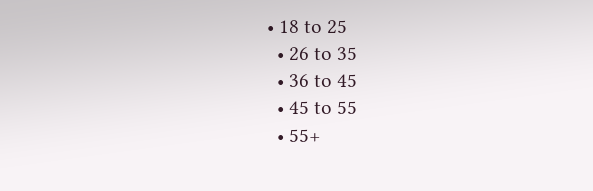• 18 to 25
  • 26 to 35
  • 36 to 45
  • 45 to 55
  • 55+